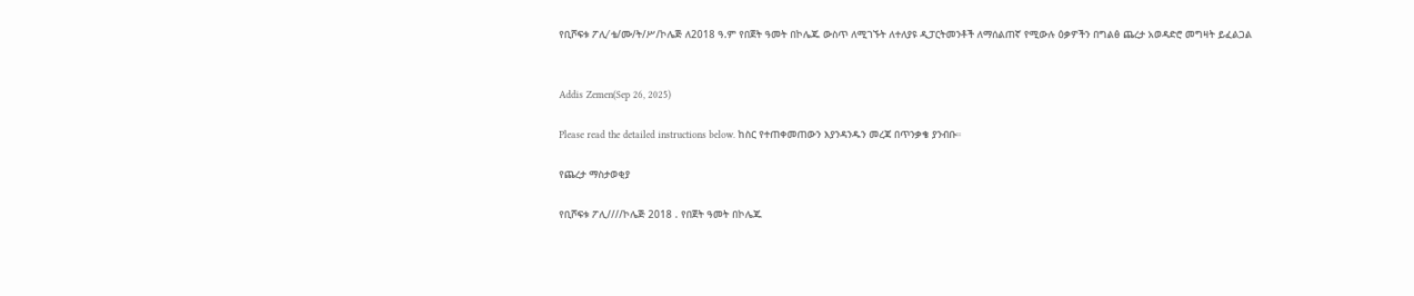የቢሾፍቱ ፖሊ⁄ ቴ/ሙ/ት/ሥ/ኮሌጅ ለ2018 ዓ.ም የበጀት ዓመት በኮሌጁ ውስጥ ለሚገኙት ለተለያዩ ዲፓርትመንቶች ለማሰልጠኛ የሚውሉ ዕቃዎችን በግልፅ ጨረታ አወዳድሮ መግዛት ይፈልጋል


Addis Zemen(Sep 26, 2025)

Please read the detailed instructions below. ከስር የተጠቀመጠውን እያንዳንዱን መረጃ በጥንቃቄ ያንብቡ።

የጨረታ ማስታወቂያ

የቢሾፍቱ ፖሊ////ኮሌጅ 2018 . የበጀት ዓመት በኮሌጁ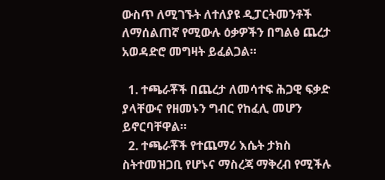ውስጥ ለሚገኙት ለተለያዩ ዲፓርትመንቶች ለማሰልጠኛ የሚውሉ ዕቃዎችን በግልፅ ጨረታ አወዳድሮ መግዛት ይፈልጋል።

  1. ተጫራቾች በጨረታ ለመሳተፍ ሕጋዊ ፍቃድ ያላቸውና የዘመኑን ግብር የከፈሊ መሆን ይኖርባቸዋል።
  2. ተጫራቾች የተጨማሪ እሴት ታክስ ስትተመዝጋቢ የሆኑና ማስረጃ ማቅረብ የሚችሉ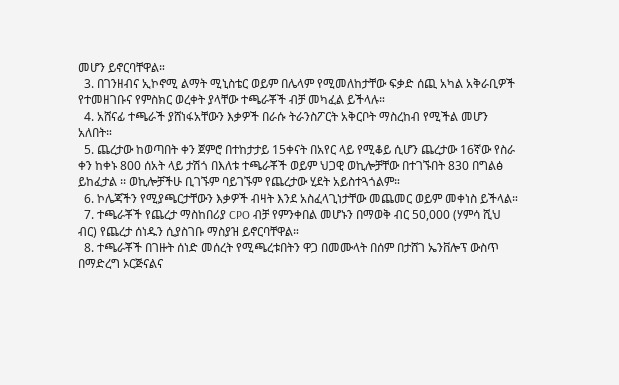መሆን ይኖርባቸዋል።
  3. በገንዘብና ኢኮኖሚ ልማት ሚኒስቴር ወይም በሌላም የሚመለከታቸው ፍቃድ ሰጪ አካል አቅራቢዎች የተመዘገቡና የምስክር ወረቀት ያላቸው ተጫራቾች ብቻ መካፈል ይችላሉ።
  4. አሸናፊ ተጫራች ያሸነፋአቸውን እቃዎች በራሱ ትራንስፖርት አቅርቦት ማስረከብ የሚችል መሆን አለበት።
  5. ጨረታው ከወጣበት ቀን ጀምሮ በተከታታይ 15ቀናት በአየር ላይ የሚቆይ ሲሆን ጨረታው 16ኛው የስራ ቀን ከቀኑ 800 ሰአት ላይ ታሽጎ በእለቱ ተጫራቾች ወይም ህጋዊ ወኪሎቻቸው በተገኙበት 830 በግልፅ ይከፈታል ፡፡ ወኪሎቻችሁ ቢገኙም ባይገኙም የጨረታው ሂደት አይስተጓጎልም።
  6. ኮሌጃችን የሚያጫርታቸውን እቃዎች ብዛት እንደ አስፈላጊነታቸው መጨመር ወይም መቀነስ ይችላል።
  7. ተጫራቾች የጨረታ ማስከበሪያ CPO ብቻ የምንቀበል መሆኑን በማወቅ ብር 50,000 (ሃምሳ ሺህ ብር) የጨረታ ሰነዱን ሲያስገቡ ማስያዝ ይኖርባቸዋል።
  8. ተጫራቾች በገዙት ሰነድ መሰረት የሚጫረቱበትን ዋጋ በመሙላት በሰም በታሸገ ኤንቨሎፕ ውስጥ በማድረግ ኦርጅናልና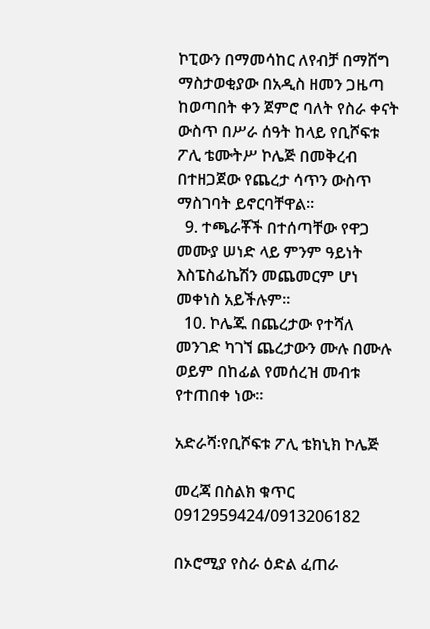ኮፒውን በማመሳከር ለየብቻ በማሸግ ማስታወቂያው በአዲስ ዘመን ጋዜጣ ከወጣበት ቀን ጀምሮ ባለት የስራ ቀናት ውስጥ በሥራ ሰዓት ከላይ የቢሾፍቱ ፖሊ ቴሙትሥ ኮሌጅ በመቅረብ በተዘጋጀው የጨረታ ሳጥን ውስጥ ማስገባት ይኖርባቸዋል።
  9. ተጫራቾች በተሰጣቸው የዋጋ መሙያ ሠነድ ላይ ምንም ዓይነት እስፔስፊኬሽን መጨመርም ሆነ መቀነስ አይችሉም።
  10. ኮሌጁ በጨረታው የተሻለ መንገድ ካገኘ ጨረታውን ሙሉ በሙሉ ወይም በከፊል የመሰረዝ መብቱ የተጠበቀ ነው።

አድራሻ፡የቢሾፍቱ ፖሊ ቴክኒክ ኮሌጅ

መረጃ በስልክ ቁጥር 0912959424/0913206182

በኦሮሚያ የስራ ዕድል ፈጠራ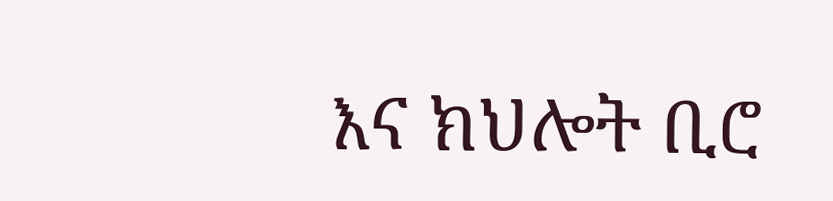እና ክህሎት ቢሮ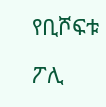የቢሾፍቱ

ፖሊ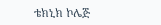ቴክኒክ ኮሌጅ